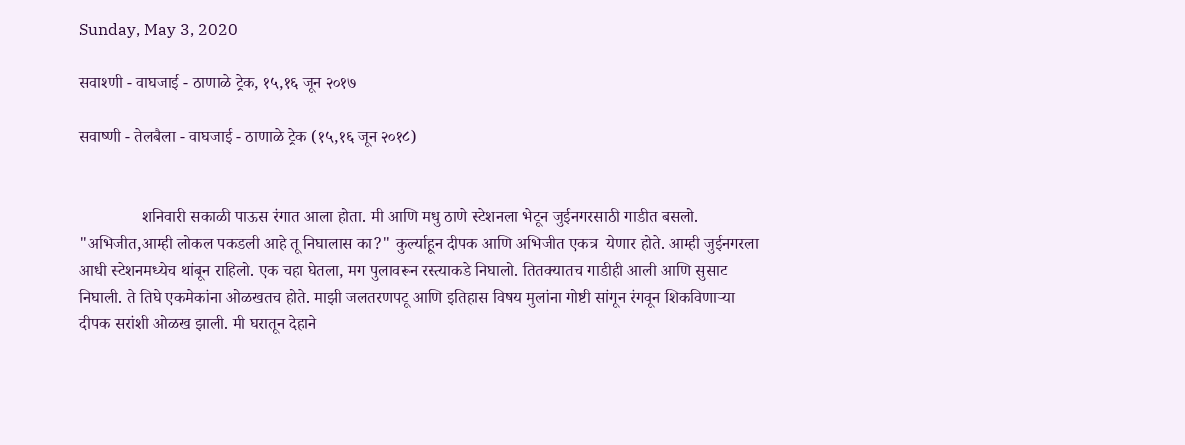Sunday, May 3, 2020

सवाश्णी - वाघजाई - ठाणाळे ट्रेक, १५,१६ जून २०१७

सवाष्णी - तेलबैला - वाघजाई - ठाणाळे ट्रेक (१५,१६ जून २०१८)


               शनिवारी सकाळी पाऊस रंगात आला होता. मी आणि मधु ठाणे स्टेशनला भेटून जुईनगरसाठी गाडीत बसलो. "अभिजीत,आम्ही लोकल पकडली आहे तू निघालास का?" कुर्ल्याहून दीपक आणि अभिजीत एकत्र  येणार होते. आम्ही जुईनगरला आधी स्टेशनमध्येच थांबून राहिलो. एक चहा घेतला, मग पुलावरून रस्त्याकडे निघालो. तितक्यातच गाडीही आली आणि सुसाट निघाली. ते तिघे एकमेकांना ओळखतच होते. माझी जलतरणपटू आणि इतिहास विषय मुलांना गोष्टी सांगून रंगवून शिकविणाऱ्या  दीपक सरांशी ओळख झाली. मी घरातून देहाने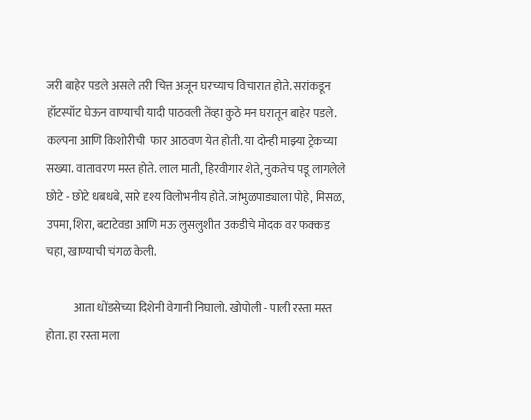जरी बाहेर पडले असले तरी चित्त अजून घरच्याच विचारात होते. सरांकडून हॉटस्पॉट घेऊन वाण्याची यादी पाठवली तेंव्हा कुठे मन घरातून बाहेर पडले. कल्पना आणि किशोरीची  फार आठवण येत होती. या दोन्ही माझ्या ट्रेकच्या  सख्या. वातावरण मस्त होते. लाल माती, हिरवीगार शेते, नुकतेच पडू लागलेले छोटे - छोटे धबधबे, सारे दृश्य विलोभनीय होते. जांभुळपाड्याला पोहे, मिसळ, उपमा, शिरा, बटाटेवडा आणि मऊ लुसलुशीत उकडीचे मोदक वर फक्कड चहा, खाण्याची चंगळ केली.

            आता धोंडसेच्या दिशेनी वेगानी निघालो. खोपोली - पाली रस्ता मस्त होता. हा रस्ता मला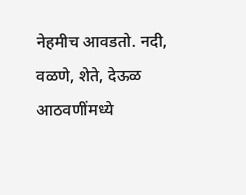नेहमीच आवडतो. नदी, वळणे, शेते, देऊळ आठवणींमध्ये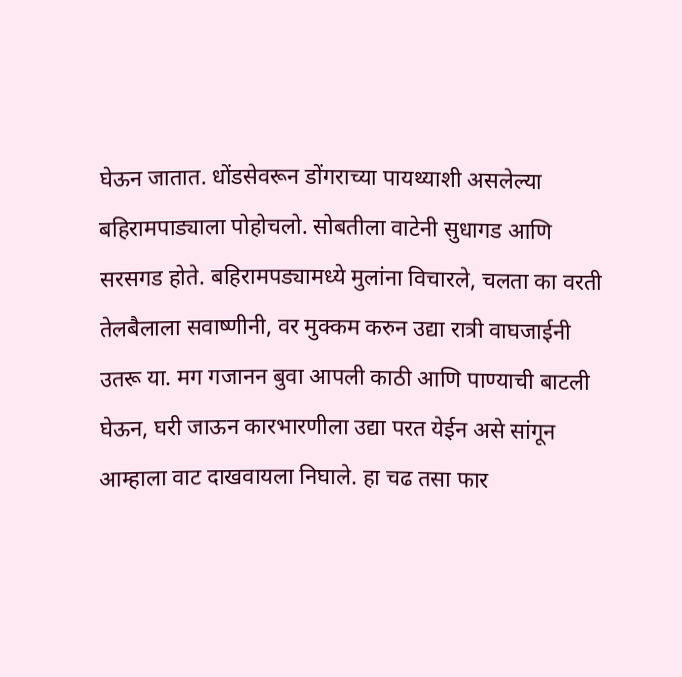घेऊन जातात. धोंडसेवरून डोंगराच्या पायथ्याशी असलेल्या बहिरामपाड्याला पोहोचलो. सोबतीला वाटेनी सुधागड आणि सरसगड होते. बहिरामपड्यामध्ये मुलांना विचारले, चलता का वरती तेलबैलाला सवाष्णीनी, वर मुक्कम करुन उद्या रात्री वाघजाईनी उतरू या. मग गजानन बुवा आपली काठी आणि पाण्याची बाटली घेऊन, घरी जाऊन कारभारणीला उद्या परत येईन असे सांगून आम्हाला वाट दाखवायला निघाले. हा चढ तसा फार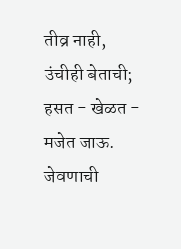तीव्र नाही, उंचीही बेताची; हसत - खेळत - मजेत जाऊ. जेवणाची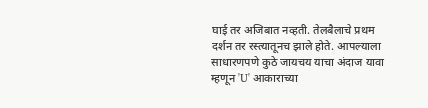घाई तर अजिबात नव्हती. तेलबैलाचे प्रथम दर्शन तर रस्त्यातूनच झाले होते. आपल्याला साधारणपणे कुठे जायचय याचा अंदाज यावा म्हणून 'U' आकाराच्या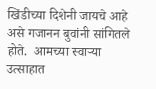खिंडीच्या दिशेनी जायचे आहे असे गजानन बुवांनी सांगितले होते.  आमच्या स्वाऱ्या  उत्साहात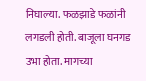निघाल्या. फळझाडे फळांनी लगडली होती. बाजूला घनगड उभा होता. मागच्या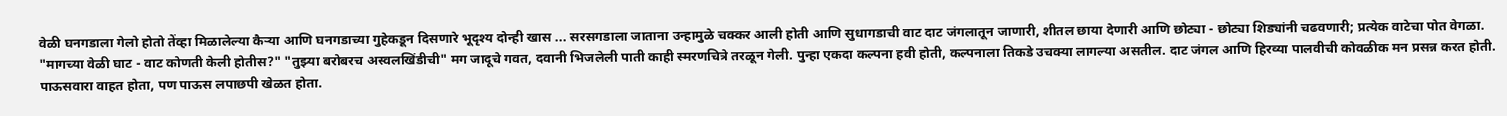वेळी घनगडाला गेलो होतो तेंव्हा मिळालेल्या कैऱ्या आणि घनगडाच्या गुहेकडून दिसणारे भूदृश्य दोन्ही खास ... सरसगडाला जाताना उन्हामुळे चक्कर आली होती आणि सुधागडाची वाट दाट जंगलातून जाणारी, शीतल छाया देणारी आणि छोट्या - छोट्या शिड्यांनी चढवणारी; प्रत्येक वाटेचा पोत वेगळा. "मागच्या वेळी घाट - वाट कोणती केली होतीस?" "तुझ्या बरोबरच अस्वलखिंडीची" मग जादूचे गवत, दवानी भिजलेली पाती काही स्मरणचित्रे तरळून गेली. पुन्हा एकदा कल्पना हवी होती, कल्पनाला तिकडे उचक्या लागल्या असतील. दाट जंगल आणि हिरव्या पालवीची कोवळीक मन प्रसन्न करत होती. पाऊसवारा वाहत होता, पण पाऊस लपाछपी खेळत होता.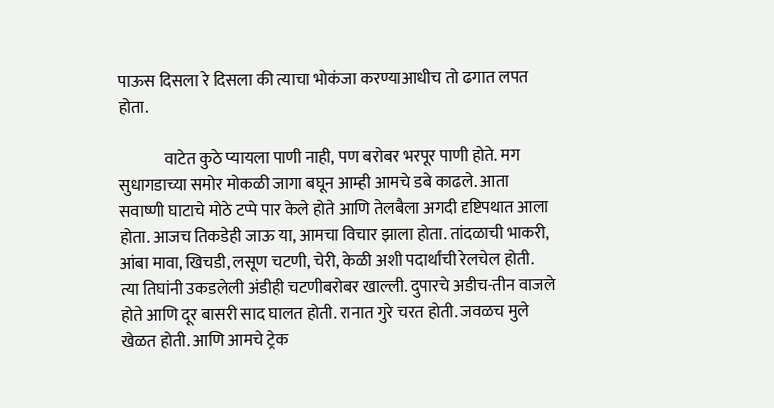पाऊस दिसला रे दिसला की त्याचा भोकंजा करण्याआधीच तो ढगात लपत होता.

              वाटेत कुठे प्यायला पाणी नाही, पण बरोबर भरपूर पाणी होते. मग सुधागडाच्या समोर मोकळी जागा बघून आम्ही आमचे डबे काढले. आता सवाष्णी घाटाचे मोठे टप्पे पार केले होते आणि तेलबैला अगदी दृष्टिपथात आला होता. आजच तिकडेही जाऊ या, आमचा विचार झाला होता. तांदळाची भाकरी, आंबा मावा, खिचडी, लसूण चटणी, चेरी, केळी अशी पदार्थांची रेलचेल होती. त्या तिघांनी उकडलेली अंडीही चटणीबरोबर खाल्ली. दुपारचे अडीच-तीन वाजले होते आणि दूर बासरी साद घालत होती. रानात गुरे चरत होती. जवळच मुले खेळत होती. आणि आमचे ट्रेक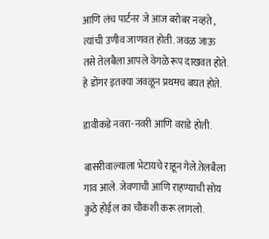आणि लंच पार्टनर जे आज बरोबर नव्हते , त्यांची उणीव जाणवत होती. जवळ जाऊ तसे तेलबैला आपले वेगळे रूप दाखवत होते. हे डोंगर इतक्या जवळून प्रथमच बघत होते.

डावीकडे नवरा-नवरी आणि वराडे होती.

बासरीवाल्याला भेटायचे राहून गेले.तेलबैला गाव आले. जेवणाची आणि राहण्याची सोय कुठे होईल का चौकशी करू लागलो.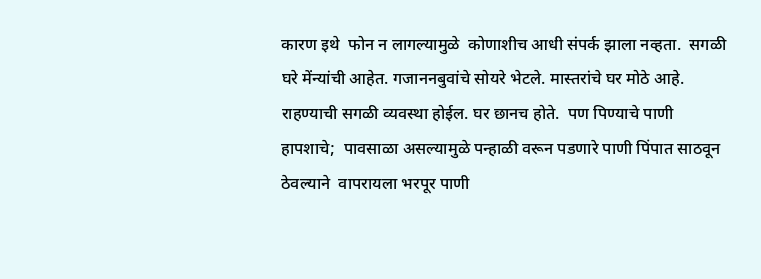कारण इथे  फोन न लागल्यामुळे  कोणाशीच आधी संपर्क झाला नव्हता.  सगळी घरे मेंन्यांची आहेत. गजाननबुवांचे सोयरे भेटले. मास्तरांचे घर मोठे आहे. राहण्याची सगळी व्यवस्था होईल. घर छानच होते.  पण पिण्याचे पाणी हापशाचे;  पावसाळा असल्यामुळे पन्हाळी वरून पडणारे पाणी पिंपात साठवून ठेवल्याने  वापरायला भरपूर पाणी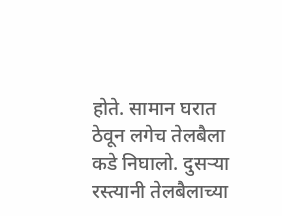होते. सामान घरात ठेवून लगेच तेलबैला कडे निघालो. दुसऱ्या रस्त्यानी तेलबैलाच्या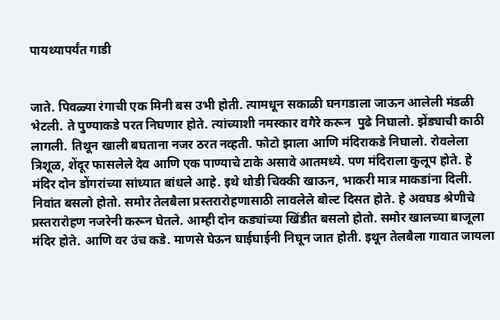पायथ्यापर्यंत गाडी


जाते. पिवळ्या रंगाची एक मिनी बस उभी होती. त्यामधून सकाळी घनगडाला जाऊन आलेली मंडळी भेटली. ते पुण्याकडे परत निघणार होते. त्यांच्याशी नमस्कार वगैरे करून  पुढे निघालो. झेंड्याची काठी लागली. तिथून खाली बघताना नजर ठरत नव्हती. फोटो झाला आणि मंदिराकडे निघालो. रोवलेला त्रिशूळ, शेंदूर फासलेले देव आणि एक पाण्याचे टाके असावे आतमध्ये. पण मंदिराला कुलूप होते. हे मंदिर दोन डोंगरांच्या सांध्यात बांधले आहे. इथे थोडी चिक्की खाऊन, भाकरी मात्र माकडांना दिली.  निवांत बसलो होतो. समोर तेलबैला प्रस्तरारोहणासाठी लावलेले बोल्ट दिसत होते. हे अवघड श्रेणीचे प्रस्तरारोहण नजरेनी करून घेतले. आम्ही दोन कड्यांच्या खिंडीत बसलो होतो. समोर खालच्या बाजूला मंदिर होते. आणि वर उंच कडे. माणसे घेऊन घाईघाईनी निघून जात होती. इथून तेलबैला गावात जायला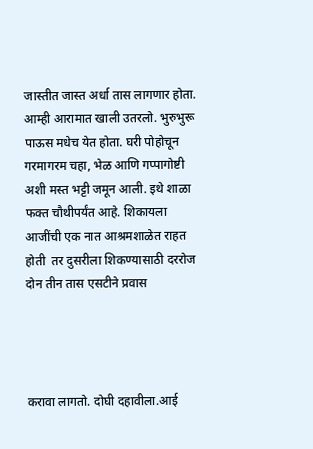जास्तीत जास्त अर्धा तास लागणार होता. आम्ही आरामात खाली उतरलो. भुरुभुरू पाऊस मधेच येत होता. घरी पोहोचून गरमागरम चहा, भेळ आणि गप्पागोष्टी अशी मस्त भट्टी जमून आली. इथे शाळा फक्त चौथीपर्यंत आहे. शिकायला आजींची एक नात आश्रमशाळेत राहत होती  तर दुसरीला शिकण्यासाठी दररोज दोन तीन तास एसटीने प्रवास




करावा लागतो. दोघी दहावीला.आई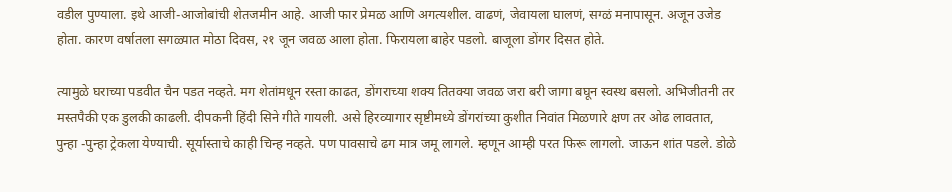वडील पुण्याला. इथे आजी-आजोबांची शेतजमीन आहे. आजी फार प्रेमळ आणि अगत्यशील. वाढणं, जेवायला घालणं, सग्ळं मनापासून. अजून उजेड  होता. कारण वर्षातला सगळ्यात मोठा दिवस, २१ जून जवळ आला होता. फिरायला बाहेर पडलो. बाजूला डोंगर दिसत होते.

त्यामुळे घराच्या पडवीत चैन पडत नव्हते. मग शेतांमधून रस्ता काढत, डोंगराच्या शक्य तितक्या जवळ जरा बरी जागा बघून स्वस्थ बसलो. अभिजीतनी तर मस्तपैकी एक डुलकी काढली. दीपकनी हिंदी सिने गीते गायली. असे हिरव्यागार सृष्टीमध्ये डोंगरांच्या कुशीत निवांत मिळणारे क्षण तर ओढ लावतात, पुन्हा -पुन्हा ट्रेकला येण्याची. सूर्यास्ताचे काही चिन्ह नव्हते. पण पावसाचे ढग मात्र जमू लागले. म्हणून आम्ही परत फिरू लागलो. जाऊन शांत पडले. डोळे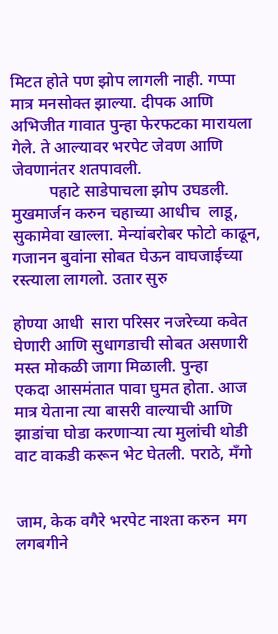मिटत होते पण झोप लागली नाही. गप्पा मात्र मनसोक्त झाल्या. दीपक आणि अभिजीत गावात पुन्हा फेरफटका मारायला गेले. ते आल्यावर भरपेट जेवण आणि जेवणानंतर शतपावली.
         पहाटे साडेपाचला झोप उघडली. मुखमार्जन करुन चहाच्या आधीच  लाडू, सुकामेवा खाल्ला. मेन्यांबरोबर फोटो काढून, गजानन बुवांना सोबत घेऊन वाघजाईच्या रस्त्याला लागलो. उतार सुरु

होण्या आधी  सारा परिसर नजरेच्या कवेत घेणारी आणि सुधागडाची सोबत असणारी मस्त मोकळी जागा मिळाली. पुन्हा
एकदा आसमंतात पावा घुमत होता. आज मात्र येताना त्या बासरी वाल्याची आणि झाडांचा घोडा करणाऱ्या त्या मुलांची थोडी वाट वाकडी करून भेट घेतली. पराठे, मॅंगो


जाम, केक वगैरे भरपेट नाश्ता करुन  मग लगबगीने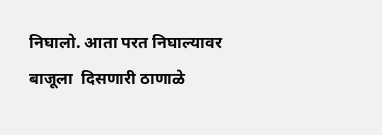निघालो. आता परत निघाल्यावर बाजूला  दिसणारी ठाणाळे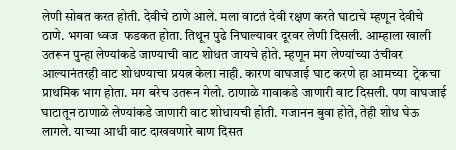लेणी सोबत करत होती. देवीचे ठाणे आले. मला वाटतं देवी रक्षण करते घाटाचे म्हणून देवीचे  ठाणे. भगवा ध्वज  फडकत होता. तिथून पुढे निघाल्यावर दूरवर लेणी दिसली. आम्हाला खाली उतरून पुन्हा लेण्यांकडे जाण्याची वाट शोधत जायचे होते. म्हणून मग लेण्यांच्या उंचीवर आल्यानंतरही वाट शोधण्याचा प्रयत्न केला नाही. कारण वाघजाई घाट करणे हा आमच्या  ट्रेकचा प्राथमिक भाग होता. मग बरेच उतरून गेलो. ठाणाळे गावाकडे जाणारी वाट दिसली. पण वाघजाई घाटातून ठाणाळे लेण्यांकडे जाणारी वाट शोधायची होती. गजानन बुवा होते, तेही शोध घेऊ लागले. याच्या आधी वाट दाखवणारे बाण दिसत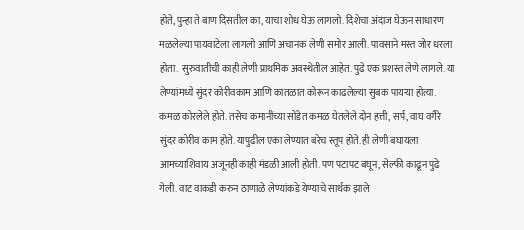होते, पुन्हा ते बाण दिसतील का, याचा शोध घेऊ लागलो. दिशेचा अंदाज घेऊन साधारण मळलेल्या पायवाटेला लागलो आणि अचानक लेणी समोर आली. पावसाने मस्त जोर धरला होता.  सुरुवातीची काही लेणी प्राथमिक अवस्थेतील आहेत. पुढे एक प्रशस्त लेणे लागले. या लेण्यांमध्ये सुंदर कोरीवकाम आणि कातळात कोरून काढलेल्या सुबक पायऱ्या होत्या. कमळ कोरलेले होते. तसेच कमानींच्या सोंडेत कमळ घेतलेले दोन हत्ती, सर्प, वाघ वगैरे सुंदर कोरीव काम होते. यापुढील एका लेण्यात बरेच स्तूप होते. ही लेणी बघायला आमच्याशिवाय अजूनही काही मंडळी आली होती. पण पटापट बघून, सेल्फी काढून पुढे गेली. वाट वाकडी करुन ठाणाळे लेण्यांकडे येण्याचे सार्थक झाले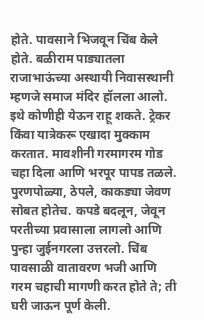होते. पावसाने भिजवून चिंब केले होते. बळीराम पाड्यातला राजाभाऊंच्या अस्थायी निवासस्थानी म्हणजे समाज मंदिर हॉलला आलो. इथे कोणीही येऊन राहू शकते. ट्रेकर किंवा यात्रेकरू एखादा मुक्काम करतात. मावशीनी गरमागरम गोड चहा दिला आणि भरपूर पापड तळले. पुरणपोळ्या, ठेपले, काकड्या जेवण सोबत होतेच. कपडे बदलून, जेवून परतीच्या प्रवासाला लागलो आणि पुन्हा जुईनगरला उत्तरलो. चिंब पावसाळी वातावरण भजी आणि गरम चहाची मागणी करत होते ते; ती घरी जाऊन पूर्ण केली.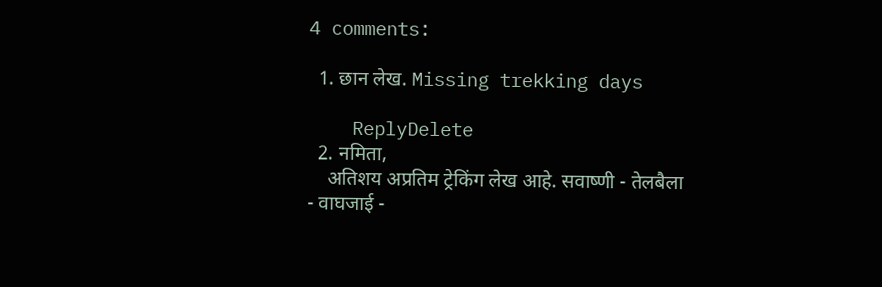4 comments:

  1. छान लेख. Missing trekking days

    ReplyDelete
  2. नमिता,
    अतिशय अप्रतिम ट्रेकिंग लेख आहे. सवाष्णी - तेलबैला - वाघजाई -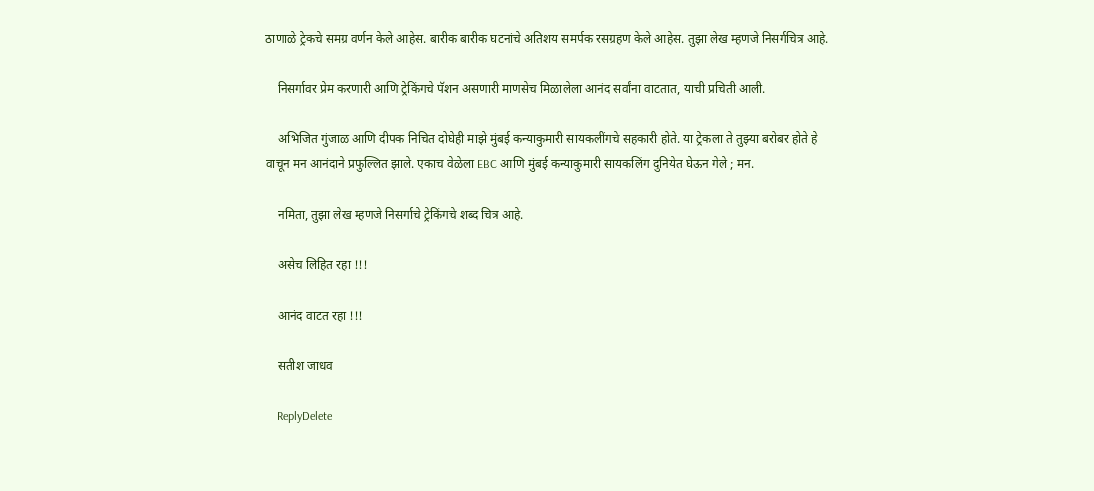ठाणाळे ट्रेकचे समग्र वर्णन केले आहेस. बारीक बारीक घटनांचे अतिशय समर्पक रसग्रहण केले आहेस. तुझा लेख म्हणजे निसर्गचित्र आहे.

    निसर्गावर प्रेम करणारी आणि ट्रेकिंगचे पॅशन असणारी माणसेच मिळालेला आनंद सर्वांना वाटतात, याची प्रचिती आली.

    अभिजित गुंजाळ आणि दीपक निचित दोघेही माझे मुंबई कन्याकुमारी सायकलींगचे सहकारी होते. या ट्रेकला ते तुझ्या बरोबर होते हे वाचून मन आनंदाने प्रफुल्लित झाले. एकाच वेळेला EBC आणि मुंबई कन्याकुमारी सायकलिंग दुनियेत घेऊन गेले ; मन.

    नमिता, तुझा लेख म्हणजे निसर्गाचे ट्रेकिंगचे शब्द चित्र आहे.

    असेच लिहित रहा !!!

    आनंद वाटत रहा !!!

    सतीश जाधव

    ReplyDelete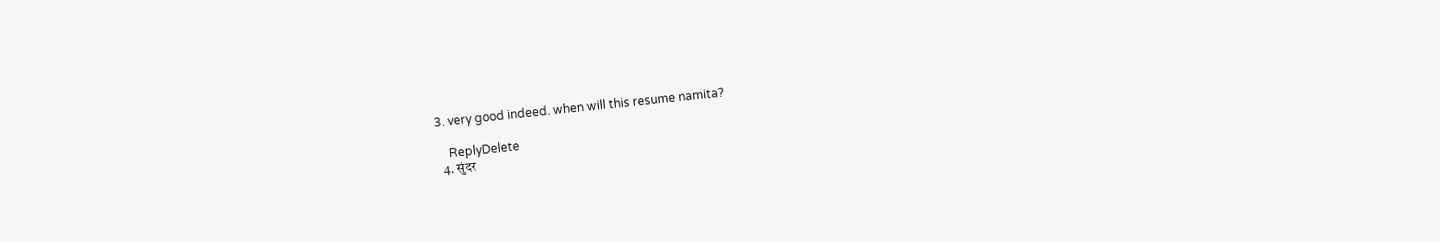3. very good indeed. when will this resume namita?

    ReplyDelete
  4. सुंदर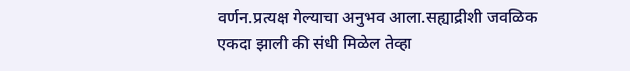वर्णन.प्रत्यक्ष गेल्याचा अनुभव आला.सह्याद्रीशी जवळिक एकदा झाली की संधी मिळेल तेव्हा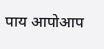पाय आपोआप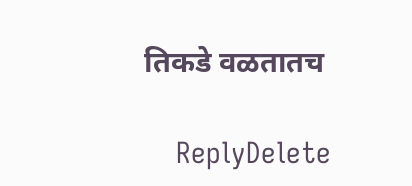तिकडे वळतातच

    ReplyDelete